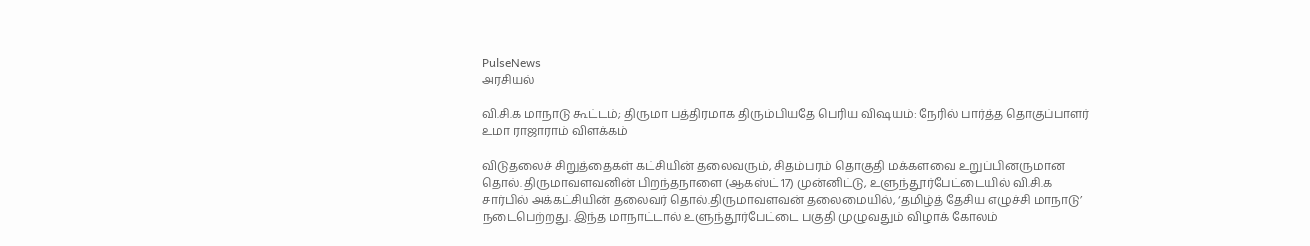PulseNews
அரசியல்

வி.சி.க மாநாடு கூட்டம்; திருமா பத்திரமாக திரும்பியதே பெரிய விஷயம்: நேரில் பார்த்த தொகுப்பாளர் உமா ராஜாராம் விளக்கம்

விடுதலைச் சிறுத்தைகள் கட்சியின் தலைவரும், சிதம்பரம் தொகுதி மக்களவை உறுப்பினருமான தொல். திருமாவளவனின் பிறந்தநாளை (ஆகஸ்ட் 17) முன்னிட்டு, உளுந்தூர்பேட்டையில் வி.சி.க சார்பில் அக்கட்சியின் தலைவர் தொல்.திருமாவளவன் தலைமையில், ‘தமிழ்த் தேசிய எழுச்சி மாநாடு’ நடைபெற்றது. இந்த மாநாட்டால் உளுந்தூர்பேட்டை பகுதி முழுவதும் விழாக் கோலம்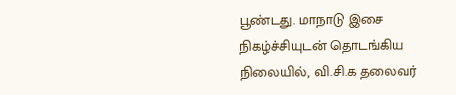பூண்டது. மாநாடு இசை நிகழ்ச்சியுடன் தொடங்கிய நிலையில், வி.சி.க தலைவர்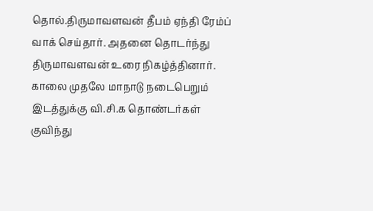தொல்.திருமாவளவன் தீபம் ஏந்தி ரேம்ப் வாக் செய்தார். அதனை தொடர்ந்து திருமாவளவன் உரை நிகழ்த்தினார். காலை முதலே மாநாடு நடைபெறும் இடத்துக்கு வி.சி.க தொண்டர்கள் குவிந்து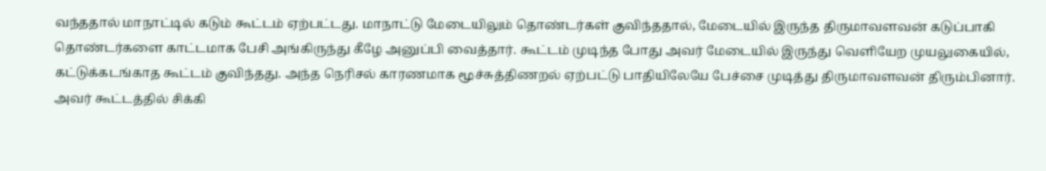வந்ததால் மாநாட்டில் கடும் கூட்டம் ஏற்பட்டது. மாநாட்டு மேடையிலும் தொண்டர்கள் குவிந்ததால், மேடையில் இருந்த திருமாவளவன் கடுப்பாகி தொண்டர்களை காட்டமாக பேசி அங்கிருந்து கீழே அனுப்பி வைத்தார். கூட்டம் முடிந்த போது அவர் மேடையில் இருந்து வெளியேற முயலுகையில், கட்டுக்கடங்காத கூட்டம் குவிந்தது. அந்த நெரிசல் காரணமாக மூச்சுத்திணறல் ஏற்பட்டு பாதியிலேயே பேச்சை முடித்து திருமாவளவன் திரும்பினார். அவர் கூட்டத்தில் சிக்கி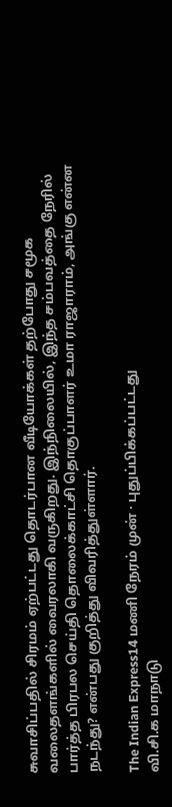சுவாசிப்பதில் சிரமம் ஏற்பட்டது தொடர்பான வீடியோக்கள் தற்போது சமூக வலைதளங்களில் வைரலாகி வருகிறது. இந்நிலையில், இந்த சம்பவத்தை நேரில் பார்த்த பிரபல செய்தி தொலைக்காட்சி தொகுப்பாளர் உமா ராஜாராம், அங்கு என்ன நடந்து? என்பது குறித்து விவரித்துள்ளார்.

The Indian Express14 மணி நேரம் முன் · புதுப்பிக்கப்பட்டது
வி.சி.க மாநாடு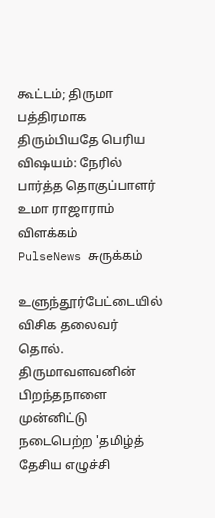கூட்டம்; திருமா பத்திரமாக திரும்பியதே பெரிய விஷயம்: நேரில் பார்த்த தொகுப்பாளர் உமா ராஜாராம் விளக்கம்
PulseNews சுருக்கம்

உளுந்தூர்பேட்டையில் விசிக தலைவர் தொல். திருமாவளவனின் பிறந்தநாளை முன்னிட்டு நடைபெற்ற 'தமிழ்த் தேசிய எழுச்சி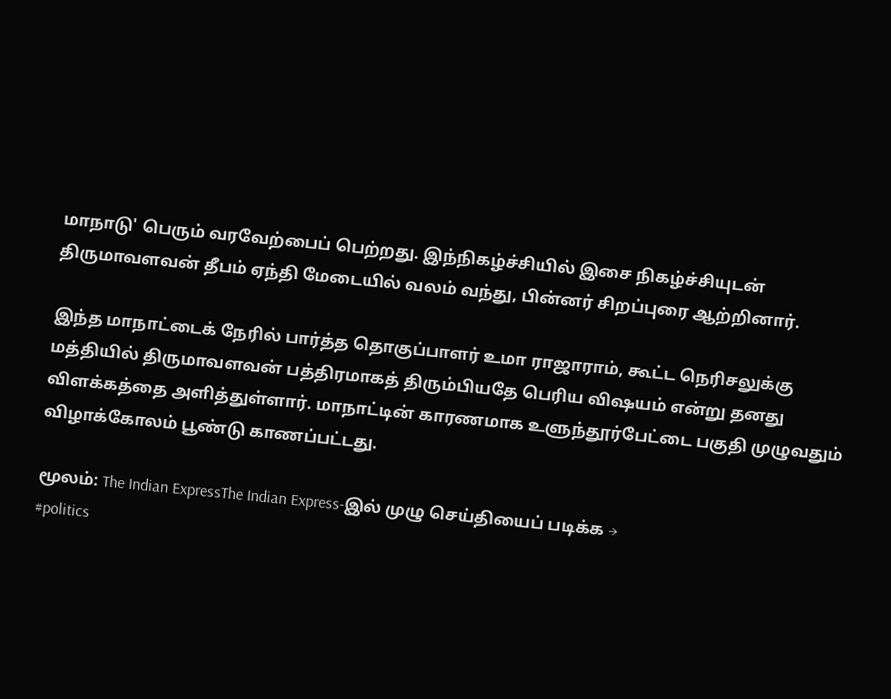மாநாடு' பெரும் வரவேற்பைப் பெற்றது. இந்நிகழ்ச்சியில் இசை நிகழ்ச்சியுடன் திருமாவளவன் தீபம் ஏந்தி மேடையில் வலம் வந்து, பின்னர் சிறப்புரை ஆற்றினார்.

இந்த மாநாட்டைக் நேரில் பார்த்த தொகுப்பாளர் உமா ராஜாராம், கூட்ட நெரிசலுக்கு மத்தியில் திருமாவளவன் பத்திரமாகத் திரும்பியதே பெரிய விஷயம் என்று தனது விளக்கத்தை அளித்துள்ளார். மாநாட்டின் காரணமாக உளுந்தூர்பேட்டை பகுதி முழுவதும் விழாக்கோலம் பூண்டு காணப்பட்டது.

மூலம்: The Indian ExpressThe Indian Express-இல் முழு செய்தியைப் படிக்க →
#politics